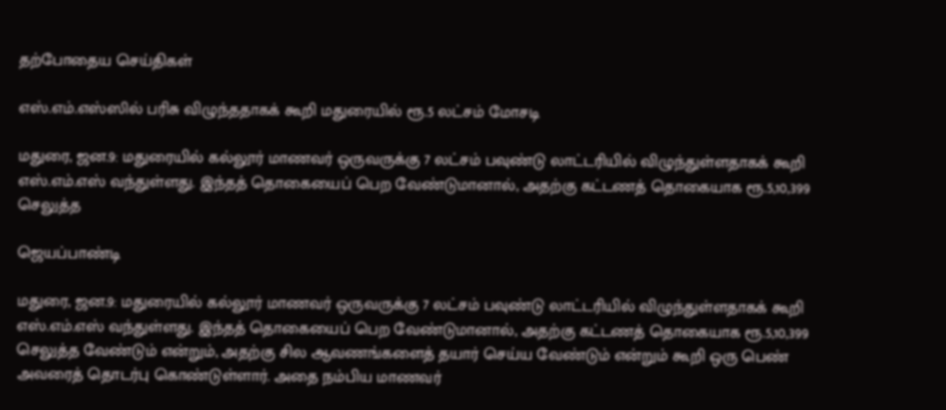தற்போதைய செய்திகள்

எஸ்.எம்.எஸ்ஸில் பரிசு விழுந்ததாகக் கூறி மதுரையில் ரூ.5 லட்சம் மோசடி

மதுரை, ஜன.9: மதுரையில் கல்லூர் மாணவர் ஒருவருக்கு 7 லட்சம் பவுண்டு லாட்டரியில் விழுந்துள்ளதாகக் கூறி எஸ்.எம்.எஸ் வந்துள்ளது. இந்தத் தொகையைப் பெற வேண்டுமானால், அதற்கு கட்டணத் தொகையாக ரூ.5,10,399 செலுத்த

ஜெயப்பாண்டி

மதுரை, ஜன.9: மதுரையில் கல்லூர் மாணவர் ஒருவருக்கு 7 லட்சம் பவுண்டு லாட்டரியில் விழுந்துள்ளதாகக் கூறி எஸ்.எம்.எஸ் வந்துள்ளது. இந்தத் தொகையைப் பெற வேண்டுமானால், அதற்கு கட்டணத் தொகையாக ரூ.5,10,399 செலுத்த வேண்டும் என்றும், அதற்கு சில ஆவணங்களைத் தயார் செய்ய வேண்டும் என்றும் கூறி ஒரு பெண் அவரைத் தொடர்பு கொண்டுள்ளார். அதை நம்பிய மாணவர்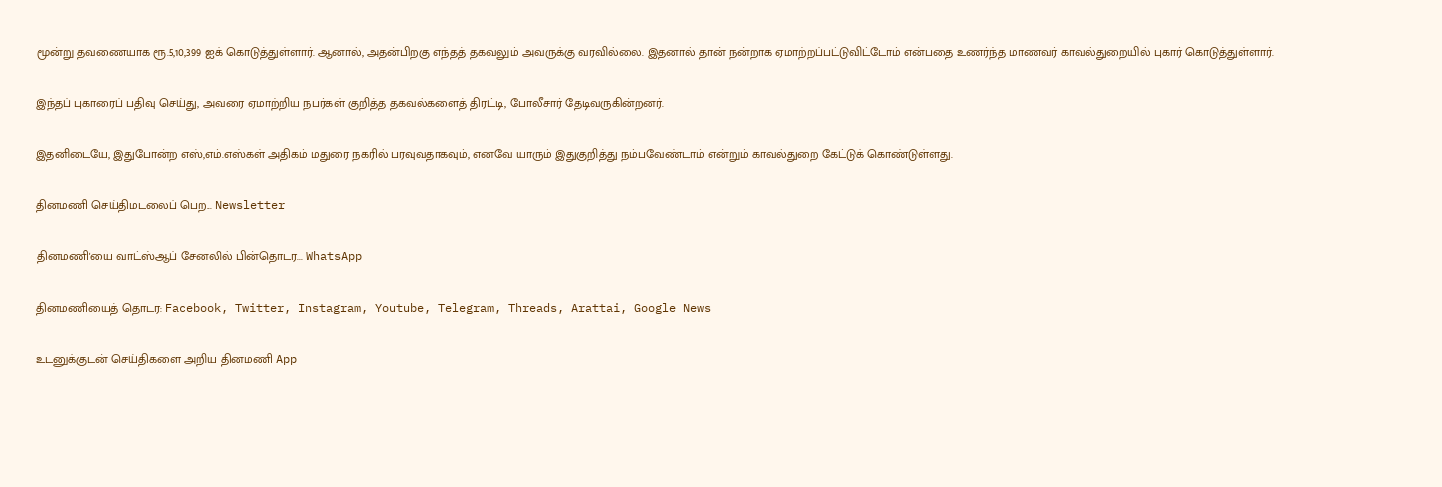மூன்று தவணையாக ரூ.5,10,399 ஐக் கொடுத்துள்ளார். ஆனால், அதன்பிறகு எந்தத் தகவலும் அவருக்கு வரவில்லை. இதனால் தான் நன்றாக ஏமாற்றப்பட்டுவிட்டோம் என்பதை உணர்ந்த மாணவர் காவல்துறையில் புகார் கொடுத்துள்ளார்.

இந்தப் புகாரைப் பதிவு செய்து, அவரை ஏமாற்றிய நபர்கள் குறித்த தகவல்களைத் திரட்டி, போலீசார் தேடிவருகின்றனர்.

இதனிடையே, இதுபோன்ற எஸ்,எம்.எஸ்கள் அதிகம் மதுரை நகரில் பரவுவதாகவும், எனவே யாரும் இதுகுறித்து நம்பவேண்டாம் என்றும் காவல்துறை கேட்டுக் கொண்டுள்ளது.

தினமணி செய்திமடலைப் பெற... Newsletter

தினமணி'யை வாட்ஸ்ஆப் சேனலில் பின்தொடர... WhatsApp

தினமணியைத் தொடர: Facebook, Twitter, Instagram, Youtube, Telegram, Threads, Arattai, Google News

உடனுக்குடன் செய்திகளை அறிய தினமணி App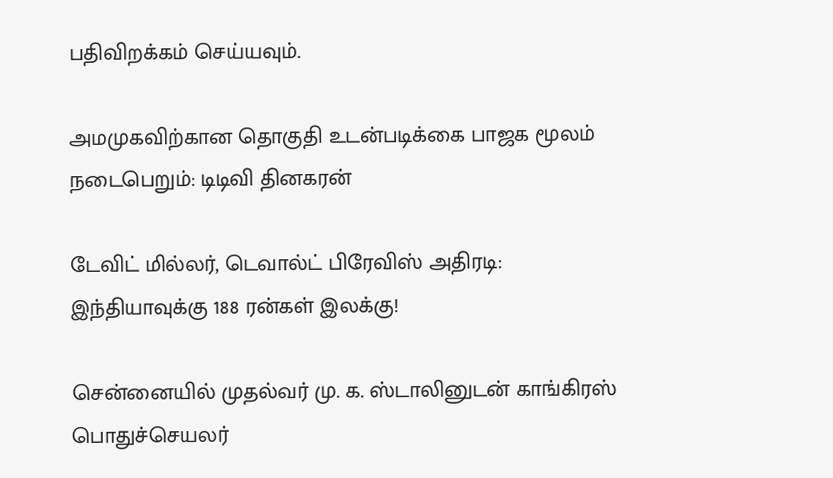பதிவிறக்கம் செய்யவும்.

அமமுகவிற்கான தொகுதி உடன்படிக்கை பாஜக மூலம் நடைபெறும்: டிடிவி தினகரன்

டேவிட் மில்லர், டெவால்ட் பிரேவிஸ் அதிரடி: இந்தியாவுக்கு 188 ரன்கள் இலக்கு!

சென்னையில் முதல்வர் மு. க. ஸ்டாலினுடன் காங்கிரஸ் பொதுச்செயலர்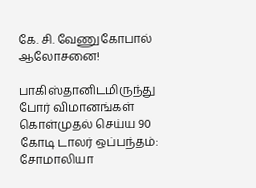கே. சி. வேணுகோபால் ஆலோசனை!

பாகிஸ்தானிடமிருந்து போர் விமானங்கள் கொள்முதல் செய்ய 90 கோடி டாலர் ஒப்பந்தம்: சோமாலியா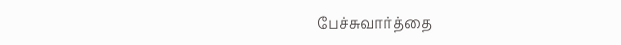பேச்சுவார்த்தை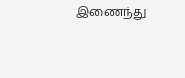இணைந்து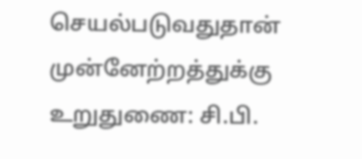செயல்படுவதுதான் முன்னேற்றத்துக்கு உறுதுணை: சி.பி.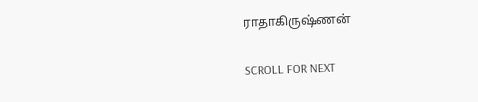ராதாகிருஷ்ணன்

SCROLL FOR NEXT